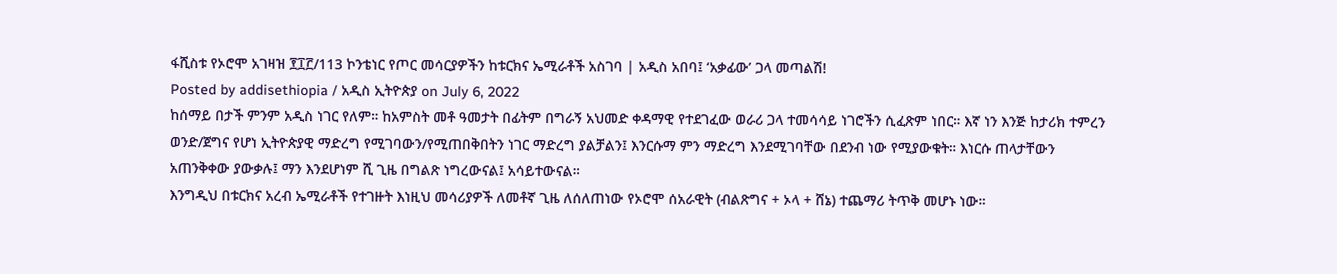ፋሺስቱ የኦሮሞ አገዛዝ ፻፲፫/113 ኮንቴነር የጦር መሳርያዎችን ከቱርክና ኤሚራቶች አስገባ | አዲስ አበባ፤ ‘አቃፊው’ ጋላ መጣልሽ!
Posted by addisethiopia / አዲስ ኢትዮጵያ on July 6, 2022
ከሰማይ በታች ምንም አዲስ ነገር የለም። ከአምስት መቶ ዓመታት በፊትም በግራኝ አህመድ ቀዳማዊ የተደገፈው ወራሪ ጋላ ተመሳሳይ ነገሮችን ሲፈጽም ነበር። እኛ ነን እንጅ ከታሪክ ተምረን ወንድ/ጀግና የሆነ ኢትዮጵያዊ ማድረግ የሚገባውን/የሚጠበቅበትን ነገር ማድረግ ያልቻልን፤ እንርሱማ ምን ማድረግ እንደሚገባቸው በደንብ ነው የሚያውቁት። እነርሱ ጠላታቸውን አጠንቅቀው ያውቃሉ፤ ማን እንደሆነም ሺ ጊዜ በግልጽ ነግረውናል፤ አሳይተውናል።
እንግዲህ በቱርክና አረብ ኤሚራቶች የተገዙት እነዚህ መሳሪያዎች ለመቶኛ ጊዜ ለሰለጠነው የኦሮሞ ሰአራዊት (ብልጽግና + ኦላ + ሸኔ) ተጨማሪ ትጥቅ መሆኑ ነው።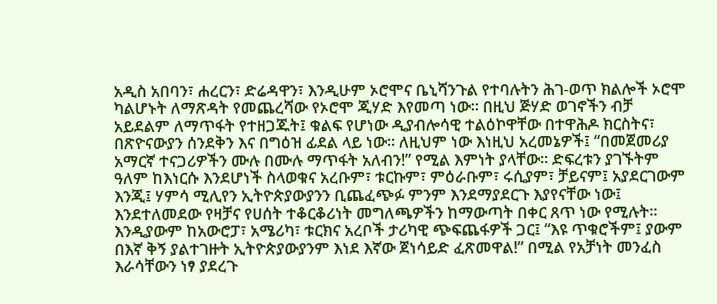አዲስ አበባን፣ ሐረርን፣ ድሬዳዋን፣ እንዲሁም ኦሮሞና ቤኒሻንጉል የተባሉትን ሕገ-ወጥ ክልሎች ኦሮሞ ካልሆኑት ለማጽዳት የመጨረሻው የኦሮሞ ጂሃድ እየመጣ ነው። በዚህ ጅሃድ ወገኖችን ብቻ አይደልም ለማጥፋት የተዘጋጁት፤ ቁልፍ የሆነው ዲያብሎሳዊ ተልዕኮዋቸው በተዋሕዶ ክርስትና፣ በጽዮናውያን ሰንደቅን እና በግዕዝ ፊደል ላይ ነው። ለዚህም ነው እነዚህ አረመኔዎች፤ “በመጀመሪያ አማርኛ ተናጋሪዎችን ሙሉ በሙሉ ማጥፋት አለብን!” የሚል እምነት ያላቸው። ድፍረቱን ያገኙትም ዓለም ከእነርሱ እንደሆነች ስላወቁና አረቡም፣ ቱርኩም፣ ምዕራቡም፣ ሩሲያም፣ ቻይናም፤ አያደርገውም እንጂ፤ ሃምሳ ሚሊየን ኢትዮጵያውያንን ቢጨፈጭፉ ምንም እንደማያደርጉ እያየናቸው ነው፤ እንደተለመደው የዛቻና የሀሰት ተቆርቆሪነት መግለጫዎችን ከማውጣት በቀር ጸጥ ነው የሚሉት። እንዲያውም ከአውሮፓ፣ አሜሪካ፣ ቱርክና አረቦች ታሪካዊ ጭፍጨፋዎች ጋር፤ “እዩ ጥቁሮችም፤ ያውም በእኛ ቅኝ ያልተገዙት ኢትዮጵያውያንም እነደ እኛው ጀነሳይድ ፈጽመዋል!” በሚል የአቻነት መንፈስ እራሳቸውን ነፃ ያደረጉ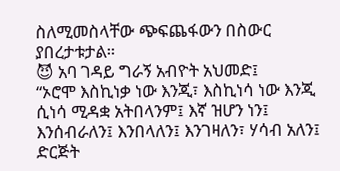ስለሚመስላቸው ጭፍጨፋውን በስውር ያበረታቱታል።
😈 አባ ገዳይ ግራኝ አብዮት አህመድ፤
“ኦሮሞ እስኪነቃ ነው እንጂ፣ እስኪነሳ ነው እንጂ ሲነሳ ሚዳቋ አትበላንም፤ እኛ ዝሆን ነን፤ እንሰብራለን፤ እንበላለን፤ እንገዛለን፣ ሃሳብ አለን፤ ድርጅት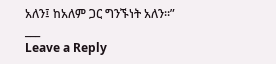አለን፤ ከአለም ጋር ግንኙነት አለን።”
___
Leave a Reply